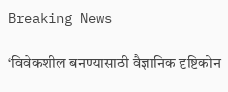Breaking News

‘विवेकशील बनण्यासाठी वैज्ञानिक दृष्टिकोन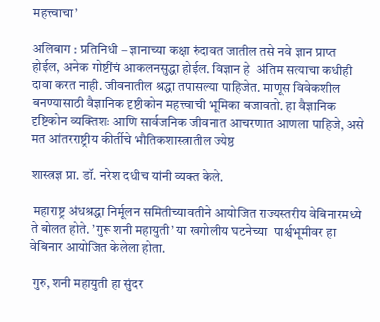महत्त्वाचा’

अलिबाग : प्रतिनिधी – ज्ञानाच्या कक्षा रुंदावत जातील तसे नवे ज्ञान प्राप्त होईल, अनेक गोष्टींचं आकलनसुद्धा होईल. विज्ञान हे  अंतिम सत्याचा कधीही दावा करत नाही. जीवनातील श्रद्धा तपासल्या पाहिजेत. माणूस विवेकशील बनण्यासाठी वैज्ञानिक दृष्टीकोन महत्त्वाची भूमिका बजावतो. हा वैज्ञानिक दृष्टिकोन व्यक्तिशः आणि सार्वजनिक जीवनात आचरणात आणला पाहिजे, असे मत आंतरराष्ट्रीय कीर्तीचे भौतिकशास्त्रातील ज्येष्ठ

शास्त्रज्ञ प्रा. डॉ. नरेश दधीच यांनी व्यक्त केले.

 महाराष्ट्र अंधश्रद्धा निर्मूलन समितीच्यावतीने आयोजित राज्यस्तरीय वेबिनारमध्ये ते बोलत होते. ’गुरू शनी महायुती’ या खगोलीय घटनेच्या  पार्श्वभूमीवर हा वेबिनार आयोजित केलेला होता.

 गुरु, शनी महायुती हा सुंदर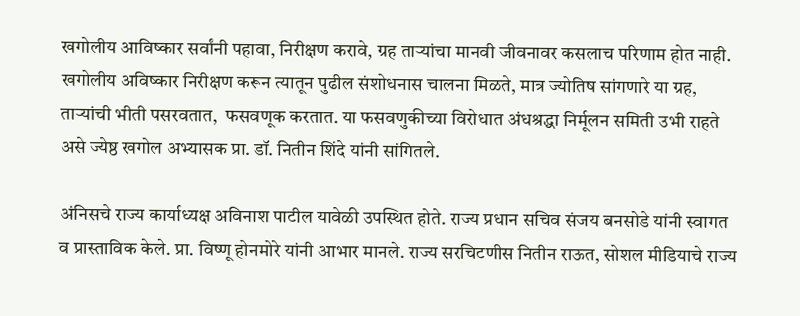खगोलीय आविष्कार सर्वांनी पहावा, निरीक्षण करावे, ग्रह तार्‍यांचा मानवी जीवनावर कसलाच परिणाम होत नाही. खगोलीय अविष्कार निरीक्षण करून त्यातून पुढील संशोधनास चालना मिळते, मात्र ज्योतिष सांगणारे या ग्रह, तार्‍यांची भीती पसरवतात,  फसवणूक करतात. या फसवणुकीच्या विरोधात अंधश्रद्धा निर्मूलन समिती उभी राहते असे ज्येष्ठ खगोल अभ्यासक प्रा. डॉ. नितीन शिंदे यांनी सांगितले.

अंनिसचे राज्य कार्याध्यक्ष अविनाश पाटील यावेळी उपस्थित होते. राज्य प्रधान सचिव संजय बनसोडे यांनी स्वागत व प्रास्ताविक केले. प्रा. विष्णू होनमोरे यांनी आभार मानले. राज्य सरचिटणीस नितीन राऊत, सोशल मीडियाचे राज्य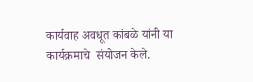कार्यवाह अवधूत कांबळे यांनी या कार्यक्रमाचे  संयोजन केले.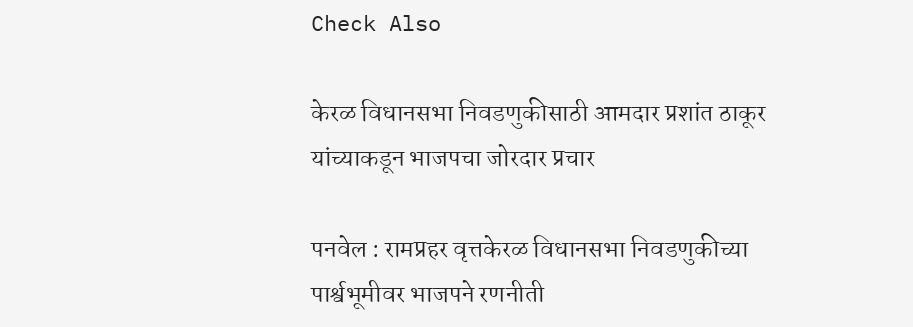Check Also

केरळ विधानसभा निवडणुकीसाठी आमदार प्रशांत ठाकूर यांच्याकडून भाजपचा जोरदार प्रचार

पनवेल : रामप्रहर वृत्तकेरळ विधानसभा निवडणुकीच्या पार्श्वभूमीवर भाजपने रणनीती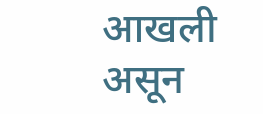आखली असून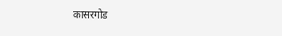कासरगोड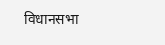विधानसभा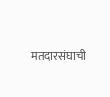मतदारसंघाची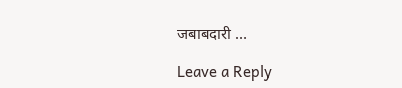जबाबदारी …

Leave a Reply